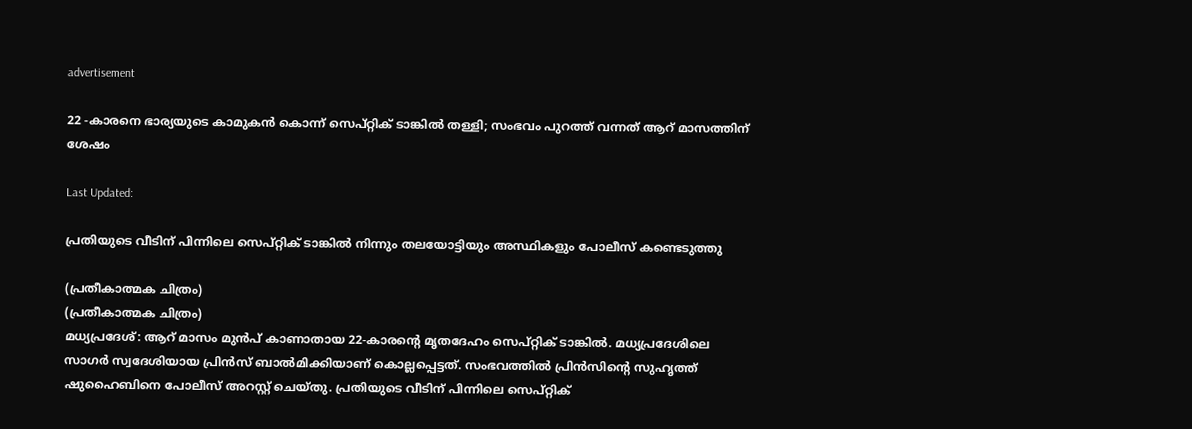advertisement

22 -കാരനെ ഭാര്യയുടെ കാമുകൻ കൊന്ന് സെപ്റ്റിക് ടാങ്കിൽ തള്ളി; സംഭവം പുറത്ത് വന്നത് ആറ് മാസത്തിന് ശേഷം

Last Updated:

പ്രതിയുടെ വീടിന് പിന്നിലെ സെപ്റ്റിക് ടാങ്കിൽ നിന്നും തലയോട്ടിയും അസ്ഥികളും പോലീസ് കണ്ടെടുത്തു

(പ്രതീകാത്മക ചിത്രം)
(പ്രതീകാത്മക ചിത്രം)
മധ്യപ്രദേശ്: ആറ് മാസം മുൻപ് കാണാതായ 22-കാരന്റെ മൃതദേഹം സെപ്റ്റിക് ടാങ്കിൽ. മധ്യപ്രദേശിലെ സാഗർ സ്വദേശിയായ പ്രിൻസ് ബാൽമിക്കിയാണ് കൊല്ലപ്പെട്ടത്. സംഭവത്തിൽ പ്രിൻസിന്റെ സുഹൃത്ത് ഷുഹൈബിനെ പോലീസ് അറസ്റ്റ് ചെയ്തു. പ്രതിയുടെ വീടിന് പിന്നിലെ സെപ്റ്റിക്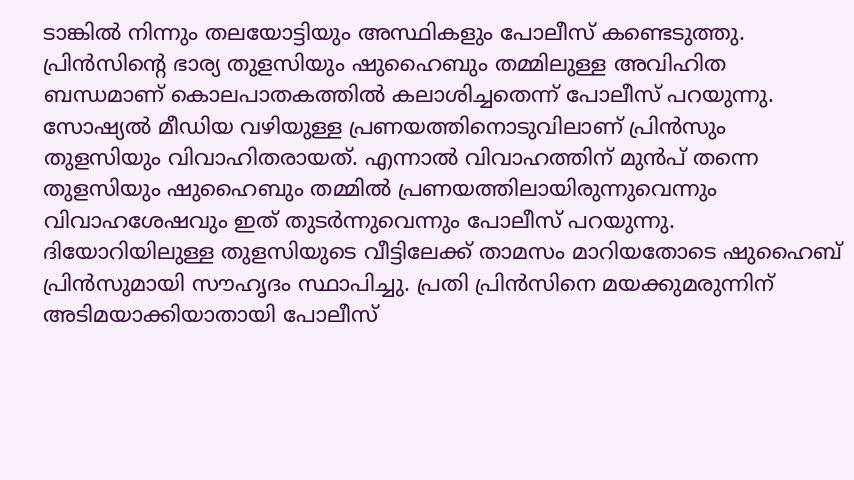ടാങ്കിൽ നിന്നും തലയോട്ടിയും അസ്ഥികളും പോലീസ് കണ്ടെടുത്തു. പ്രിൻസിന്റെ ഭാര്യ തുളസിയും ഷുഹൈബും തമ്മിലുള്ള അവിഹിത ബന്ധമാണ് കൊലപാതകത്തിൽ കലാശിച്ചതെന്ന് പോലീസ് പറയുന്നു.
സോഷ്യൽ മീഡിയ വഴിയുള്ള പ്രണയത്തിനൊടുവിലാണ് പ്രിൻസും തുളസിയും വിവാഹിതരായത്. എന്നാൽ വിവാഹത്തിന് മുൻപ് തന്നെ തുളസിയും ഷുഹൈബും തമ്മിൽ പ്രണയത്തിലായിരുന്നുവെന്നും വിവാഹശേഷവും ഇത് തുടർന്നുവെന്നും പോലീസ് പറയുന്നു. ദിയോറിയിലുള്ള തുളസിയുടെ വീട്ടിലേക്ക് താമസം മാറിയതോടെ ഷുഹൈബ് പ്രിൻസുമായി സൗഹൃദം സ്ഥാപിച്ചു. പ്രതി പ്രിൻസിനെ മയക്കുമരുന്നിന് അടിമയാക്കിയാതായി പോലീസ്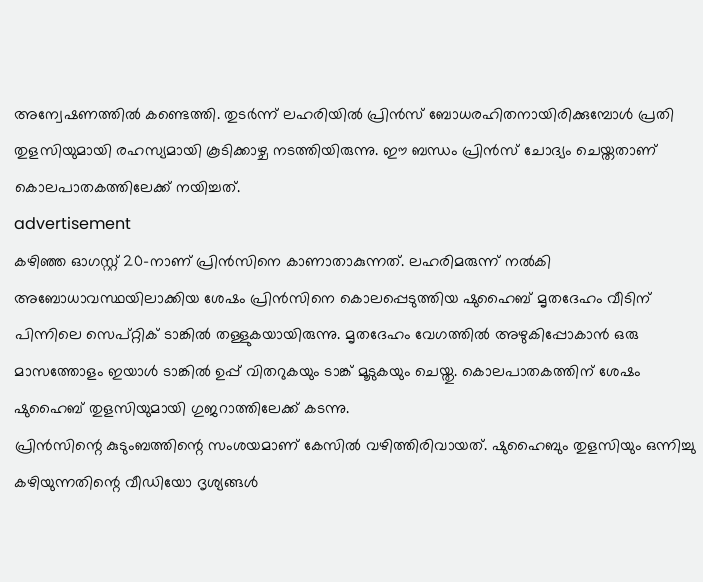അന്വേഷണത്തിൽ കണ്ടെത്തി. തുടർന്ന് ലഹരിയിൽ പ്രിൻസ് ബോധരഹിതനായിരിക്കുമ്പോൾ പ്രതി തുളസിയുമായി രഹസ്യമായി കൂടിക്കാഴ്ച നടത്തിയിരുന്നു. ഈ ബന്ധം പ്രിൻസ് ചോദ്യം ചെയ്തതാണ് കൊലപാതകത്തിലേക്ക് നയിച്ചത്.
advertisement
കഴിഞ്ഞ ഓഗസ്റ്റ് 20-നാണ് പ്രിൻസിനെ കാണാതാകുന്നത്. ലഹരിമരുന്ന് നൽകി അബോധാവസ്ഥയിലാക്കിയ ശേഷം പ്രിൻസിനെ കൊലപ്പെടുത്തിയ ഷുഹൈബ് മൃതദേഹം വീടിന് പിന്നിലെ സെപ്റ്റിക് ടാങ്കിൽ തള്ളുകയായിരുന്നു. മൃതദേഹം വേഗത്തിൽ അഴുകിപ്പോകാൻ ഒരു മാസത്തോളം ഇയാൾ ടാങ്കിൽ ഉപ്പ് വിതറുകയും ടാങ്ക് മൂടുകയും ചെയ്തു. കൊലപാതകത്തിന് ശേഷം ഷുഹൈബ് തുളസിയുമായി ഗുജറാത്തിലേക്ക് കടന്നു.
പ്രിൻസിന്റെ കുടുംബത്തിന്റെ സംശയമാണ് കേസിൽ വഴിത്തിരിവായത്. ഷുഹൈബും തുളസിയും ഒന്നിച്ചു കഴിയുന്നതിന്റെ വീഡിയോ ദൃശ്യങ്ങൾ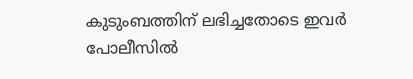കുടുംബത്തിന് ലഭിച്ചതോടെ ഇവർ പോലീസിൽ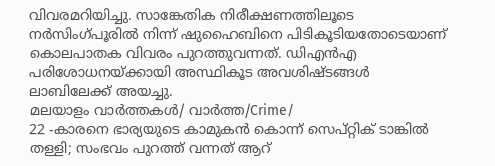വിവരമറിയിച്ചു. സാങ്കേതിക നിരീക്ഷണത്തിലൂടെ നർസിംഗ്പൂരിൽ നിന്ന് ഷുഹൈബിനെ പിടികൂടിയതോടെയാണ് കൊലപാതക വിവരം പുറത്തുവന്നത്. ഡിഎൻഎ പരിശോധനയ്ക്കായി അസ്ഥികൂട അവശിഷ്ടങ്ങൾ ലാബിലേക്ക് അയച്ചു.
മലയാളം വാർത്തകൾ/ വാർത്ത/Crime/
22 -കാരനെ ഭാര്യയുടെ കാമുകൻ കൊന്ന് സെപ്റ്റിക് ടാങ്കിൽ തള്ളി; സംഭവം പുറത്ത് വന്നത് ആറ്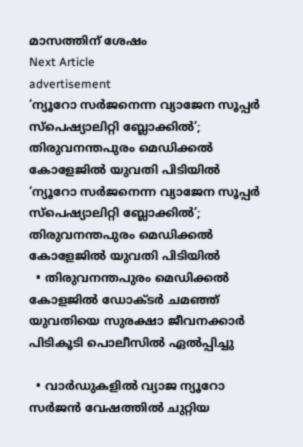മാസത്തിന് ശേഷം
Next Article
advertisement
‘ന്യൂറോ സർജനെന്ന വ്യാജേന സൂപ്പർ സ്‌പെഷ്യാലിറ്റി ബ്ലോക്കില്‍’; തിരുവനന്തപുരം‌ മെഡിക്കല്‍ കോളേജില്‍ യുവതി പിടിയില്‍
‘ന്യൂറോ സർജനെന്ന വ്യാജേന സൂപ്പർ സ്‌പെഷ്യാലിറ്റി ബ്ലോക്കില്‍’; തിരുവനന്തപുരം‌ മെഡിക്കല്‍ കോളേജില്‍ യുവതി പിടിയില്‍
  • തിരുവനന്തപുരം മെഡിക്കൽ കോളജിൽ ഡോക്ടർ ചമഞ്ഞ് യുവതിയെ സുരക്ഷാ ജീവനക്കാർ പിടികൂടി പൊലീസിൽ ഏൽപ്പിച്ചു

  • വാർഡുകളിൽ വ്യാജ ന്യൂറോ സർജൻ വേഷത്തിൽ ചുറ്റിയ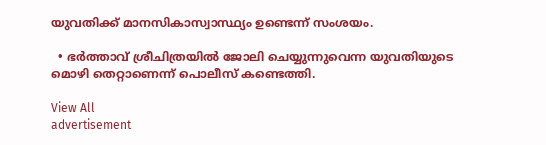യുവതിക്ക് മാനസികാസ്വാസ്ഥ്യം ഉണ്ടെന്ന് സംശയം.

  • ഭർത്താവ് ശ്രീചിത്രയിൽ ജോലി ചെയ്യുന്നുവെന്ന യുവതിയുടെ മൊഴി തെറ്റാണെന്ന് പൊലീസ് കണ്ടെത്തി.

View All
advertisement